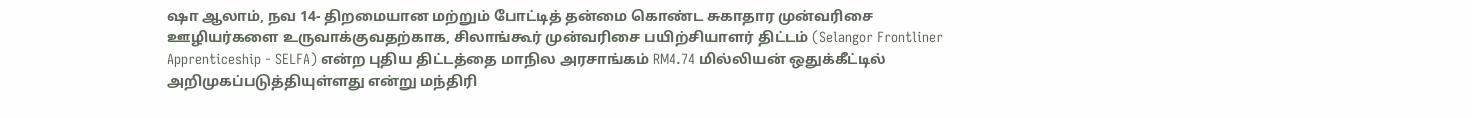ஷா ஆலாம், நவ 14- திறமையான மற்றும் போட்டித் தன்மை கொண்ட சுகாதார முன்வரிசை ஊழியர்களை உருவாக்குவதற்காக, சிலாங்கூர் முன்வரிசை பயிற்சியாளர் திட்டம் (Selangor Frontliner Apprenticeship - SELFA) என்ற புதிய திட்டத்தை மாநில அரசாங்கம் RM4.74 மில்லியன் ஒதுக்கீட்டில் அறிமுகப்படுத்தியுள்ளது என்று மந்திரி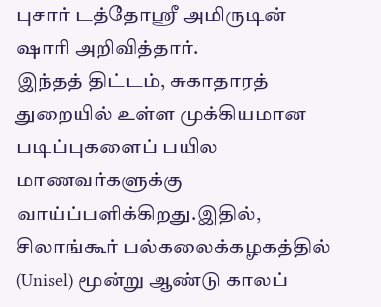புசார் டத்தோஶ்ரீ அமிருடின் ஷாரி அறிவித்தார்.
இந்தத் திட்டம், சுகாதாரத் துறையில் உள்ள முக்கியமான படிப்புகளைப் பயில மாணவர்களுக்கு வாய்ப்பளிக்கிறது.இதில், சிலாங்கூர் பல்கலைக்கழகத்தில் (Unisel) மூன்று ஆண்டு காலப்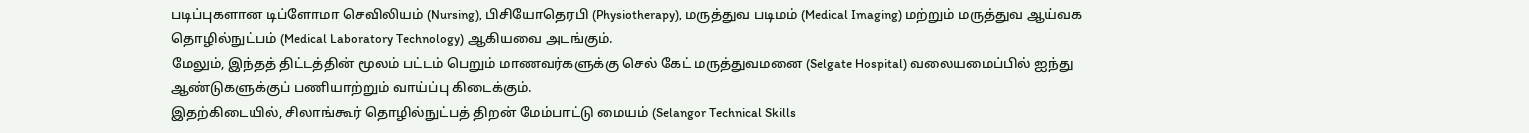படிப்புகளான டிப்ளோமா செவிலியம் (Nursing), பிசியோதெரபி (Physiotherapy), மருத்துவ படிமம் (Medical Imaging) மற்றும் மருத்துவ ஆய்வக தொழில்நுட்பம் (Medical Laboratory Technology) ஆகியவை அடங்கும்.
மேலும், இந்தத் திட்டத்தின் மூலம் பட்டம் பெறும் மாணவர்களுக்கு செல் கேட் மருத்துவமனை (Selgate Hospital) வலையமைப்பில் ஐந்து ஆண்டுகளுக்குப் பணியாற்றும் வாய்ப்பு கிடைக்கும்.
இதற்கிடையில், சிலாங்கூர் தொழில்நுட்பத் திறன் மேம்பாட்டு மையம் (Selangor Technical Skills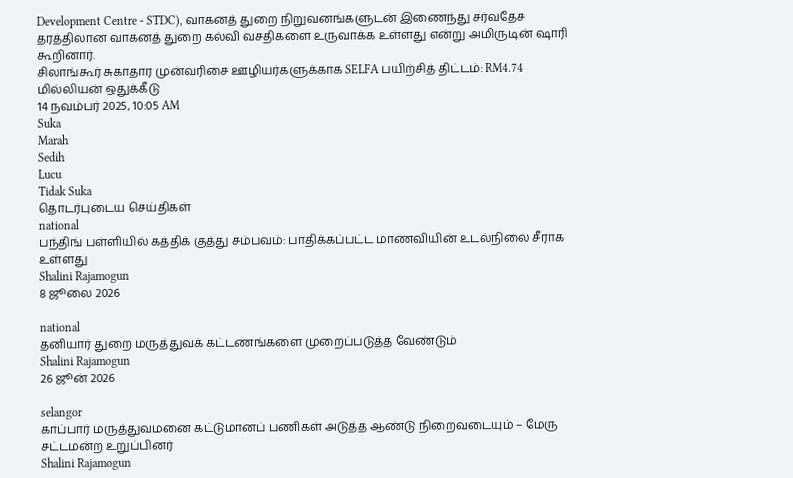Development Centre - STDC), வாகனத் துறை நிறுவனங்களுடன் இணைந்து சர்வதேச தரத்திலான வாகனத் துறை கல்வி வசதிகளை உருவாக்க உள்ளது என்று அமிருடின் ஷாரி கூறினார்.
சிலாங்கூர் சுகாதார முன்வரிசை ஊழியர்களுக்காக SELFA பயிற்சித் திட்டம்: RM4.74 மில்லியன் ஒதுக்கீடு
14 நவம்பர் 2025, 10:05 AM
Suka
Marah
Sedih
Lucu
Tidak Suka
தொடர்புடைய செய்திகள்
national
பந்திங் பள்ளியில் கத்திக் குத்து சம்பவம்: பாதிக்கப்பட்ட மாணவியின் உடல்நிலை சீராக உள்ளது
Shalini Rajamogun
8 ஜூலை 2026

national
தனியார் துறை மருத்துவக் கட்டணங்களை முறைப்படுத்த வேண்டும்
Shalini Rajamogun
26 ஜூன் 2026

selangor
காப்பார் மருத்துவமனை கட்டுமானப் பணிகள் அடுத்த ஆண்டு நிறைவடையும் – மேரு சட்டமன்ற உறுப்பினர்
Shalini Rajamogun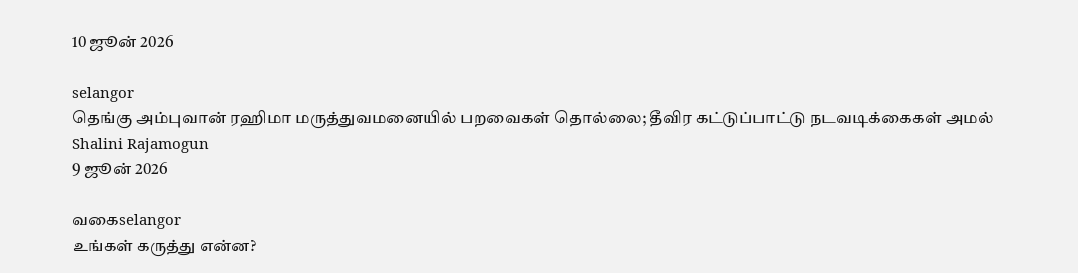10 ஜூன் 2026

selangor
தெங்கு அம்புவான் ரஹிமா மருத்துவமனையில் பறவைகள் தொல்லை; தீவிர கட்டுப்பாட்டு நடவடிக்கைகள் அமல்
Shalini Rajamogun
9 ஜூன் 2026

வகைselangor
உங்கள் கருத்து என்ன?